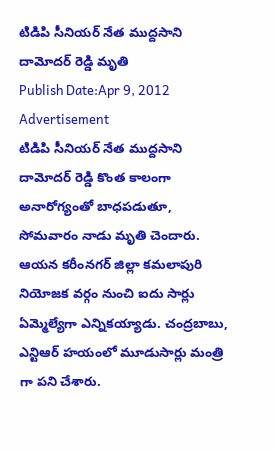టిడిపి సీనియర్ నేత ముద్దసాని దామోదర్ రెడ్డి మృతి
Publish Date:Apr 9, 2012
Advertisement
టిడిపి సీనియర్ నేత ముద్దసాని దామోదర్ రెడ్డి కొంత కాలంగా అనారోగ్యంతో బాధపడుతూ, సోమవారం నాడు మృతి చెందారు. ఆయన కరీంనగర్ జిల్లా కమలాపురి నియోజక వర్గం నుంచి ఐదు సార్లు ఏమ్మెల్యేగా ఎన్నికయ్యాడు. చంద్రబాబు, ఎన్టిఆర్ హయంలో మూడుసార్లు మంత్రి గా పని చేశారు.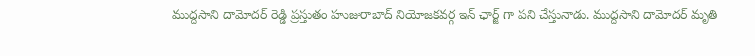ముద్దసాని దామోదర్ రెడ్డి ప్రస్తుతం హుజురాబాద్ నియోజకవర్గ ఇన్ ఛార్జ్ గా పని చేస్తునాడు. ముద్దసాని దామోదర్ మృతి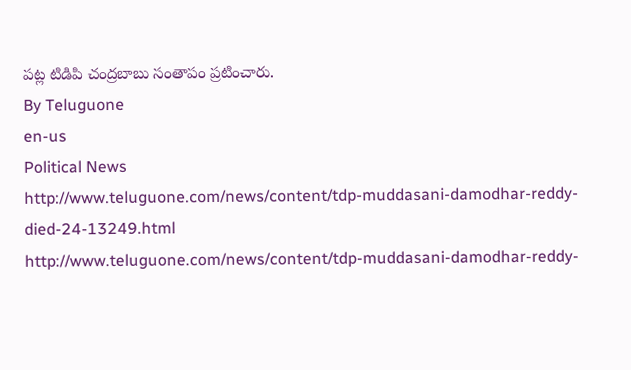పట్ల టిడిపి చంద్రబాబు సంతాపం ప్రటించారు.
By Teluguone
en-us
Political News
http://www.teluguone.com/news/content/tdp-muddasani-damodhar-reddy-died-24-13249.html
http://www.teluguone.com/news/content/tdp-muddasani-damodhar-reddy-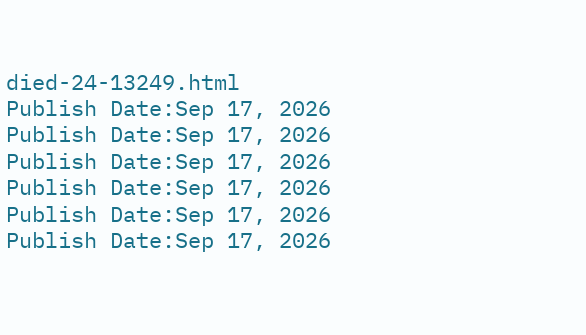died-24-13249.html
Publish Date:Sep 17, 2026
Publish Date:Sep 17, 2026
Publish Date:Sep 17, 2026
Publish Date:Sep 17, 2026
Publish Date:Sep 17, 2026
Publish Date:Sep 17, 2026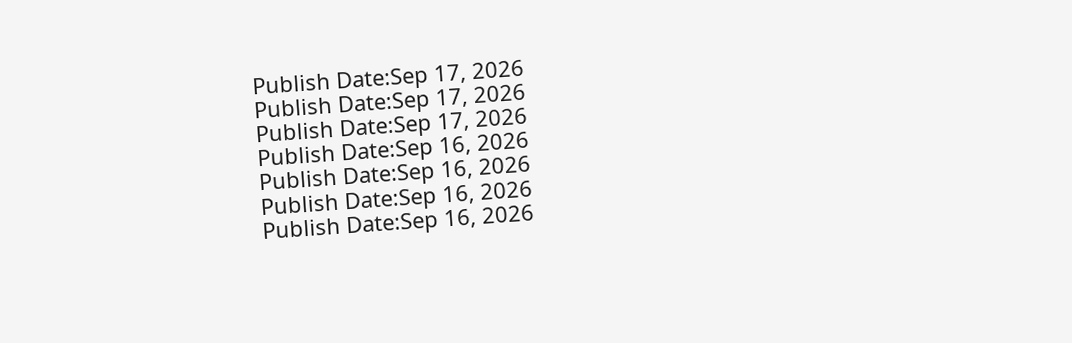Publish Date:Sep 17, 2026
Publish Date:Sep 17, 2026
Publish Date:Sep 17, 2026
Publish Date:Sep 16, 2026
Publish Date:Sep 16, 2026
Publish Date:Sep 16, 2026
Publish Date:Sep 16, 2026